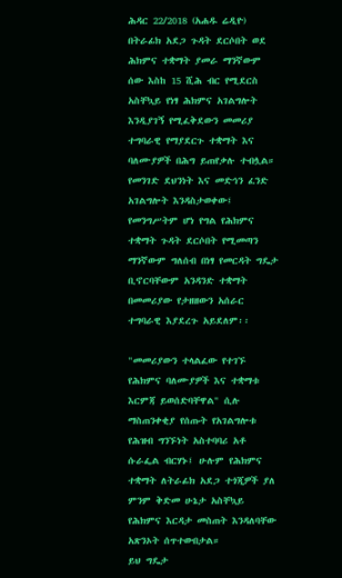ሕዳር 22/2018 (አሐዱ ሬዲዮ) በትራፊክ አደጋ ጉዳት ደርሶበት ወደ ሕክምና ተቋማት ያመራ ማንኛውም ሰው እስከ 15 ሺሕ ብር የሚደርስ አስቸኳይ የነፃ ሕክምና አገልግሎት እንዲያገኝ የሚፈቅደውን መመሪያ ተግባራዊ የማያደርጉ ተቋማት እና ባለሙያዎች በሕግ ይጠየቃሉ ተብሏል።
የመንገድ ደህንነት እና መድኅን ፈንድ አገልግሎት እንዳስታወቀው፤ የመንግሥትም ሆነ የግል የሕክምና ተቋማት ጉዳት ደርሶበት የሚመጣን ማንኛውም ግለሰብ በነፃ የመርዳት ግዴታ ቢኖርባቸውም አንዳንድ ተቋማት በመመሪያው የታዘዘውን አሰራር ተግባራዊ እያደረጉ አይደለም፡፡

"መመሪያውን ተላልፈው የተገኙ የሕክምና ባለሙያዎች እና ተቋማቱ እርምጃ ይወሰድባቸዋል" ሲሉ ማስጠንቀቂያ የሰጡት የአገልግሎቱ የሕዝብ ግንኙነት አስተባባሪ አቶ ሱራፌል ብርሃኑ፤ ሁሉም የሕክምና ተቋማት ለትራፊክ አደጋ ተጎጂዎች ያለ ምንም ቅድመ ሁኔታ አስቸኳይ የሕክምና እርዳታ መስጠት እንዳለባቸው አጽንኦት ሰጥተውበታል።
ይህ ግዴታ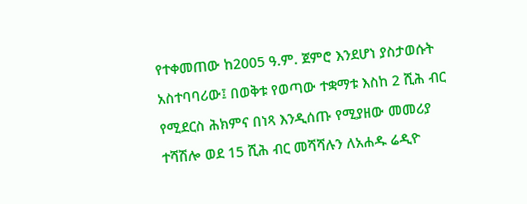የተቀመጠው ከ2005 ዓ.ም. ጀምሮ እንደሆነ ያስታወሱት አስተባባሪው፤ በወቅቱ የወጣው ተቋማቱ እስከ 2 ሺሕ ብር የሚደርስ ሕክምና በነጻ እንዲሰጡ የሚያዘው መመሪያ ተሻሽሎ ወደ 15 ሺሕ ብር መሻሻሉን ለአሐዱ ሬዲዮ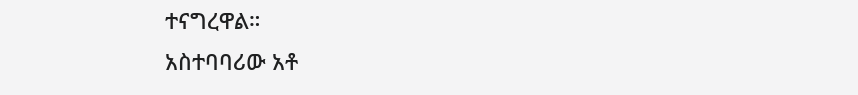ተናግረዋል።
አስተባባሪው አቶ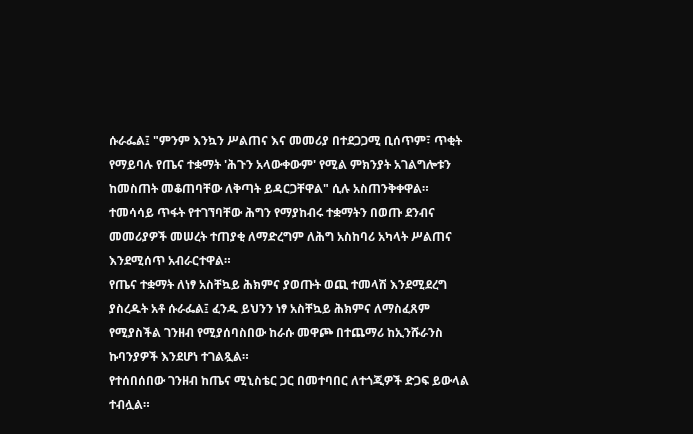ሱራፌል፤ "ምንም እንኳን ሥልጠና እና መመሪያ በተደጋጋሚ ቢሰጥም፣ ጥቂት የማይባሉ የጤና ተቋማት 'ሕጉን አላውቀውም' የሚል ምክንያት አገልግሎቱን ከመስጠት መቆጠባቸው ለቅጣት ይዳርጋቸዋል" ሲሉ አስጠንቅቀዋል።
ተመሳሳይ ጥፋት የተገኘባቸው ሕግን የማያከብሩ ተቋማትን በወጡ ደንብና መመሪያዎች መሠረት ተጠያቂ ለማድረግም ለሕግ አስከባሪ አካላት ሥልጠና እንደሚሰጥ አብራርተዋል።
የጤና ተቋማት ለነፃ አስቸኳይ ሕክምና ያወጡት ወጪ ተመላሽ እንደሚደረግ ያስረዱት አቶ ሱራፌል፤ ፈንዱ ይህንን ነፃ አስቸኳይ ሕክምና ለማስፈጸም የሚያስችል ገንዘብ የሚያሰባስበው ከራሱ መዋጮ በተጨማሪ ከኢንሹራንስ ኩባንያዎች እንደሆነ ተገልጿል።
የተሰበሰበው ገንዘብ ከጤና ሚኒስቴር ጋር በመተባበር ለተጎጂዎች ድጋፍ ይውላል ተብሏል።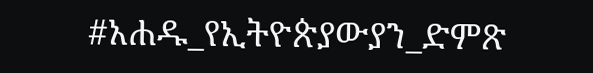#አሐዱ_የኢትዮጵያውያን_ድምጽ